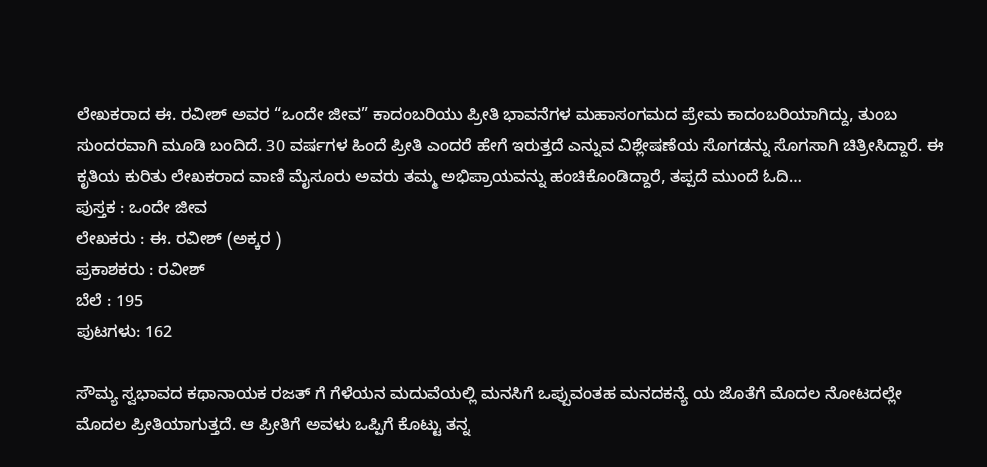ಲೇಖಕರಾದ ಈ. ರವೀಶ್ ಅವರ “ಒಂದೇ ಜೀವ” ಕಾದಂಬರಿಯು ಪ್ರೀತಿ ಭಾವನೆಗಳ ಮಹಾಸಂಗಮದ ಪ್ರೇಮ ಕಾದಂಬರಿಯಾಗಿದ್ದು, ತುಂಬ ಸುಂದರವಾಗಿ ಮೂಡಿ ಬಂದಿದೆ. 30 ವರ್ಷಗಳ ಹಿಂದೆ ಪ್ರೀತಿ ಎಂದರೆ ಹೇಗೆ ಇರುತ್ತದೆ ಎನ್ನುವ ವಿಶ್ಲೇಷಣೆಯ ಸೊಗಡನ್ನು ಸೊಗಸಾಗಿ ಚಿತ್ರೀಸಿದ್ದಾರೆ. ಈ ಕೃತಿಯ ಕುರಿತು ಲೇಖಕರಾದ ವಾಣಿ ಮೈಸೂರು ಅವರು ತಮ್ಮ ಅಭಿಪ್ರಾಯವನ್ನು ಹಂಚಿಕೊಂಡಿದ್ದಾರೆ, ತಪ್ಪದೆ ಮುಂದೆ ಓದಿ…
ಪುಸ್ತಕ : ಒಂದೇ ಜೀವ
ಲೇಖಕರು : ಈ. ರವೀಶ್ (ಅಕ್ಕರ )
ಪ್ರಕಾಶಕರು : ರವೀಶ್
ಬೆಲೆ : 195
ಪುಟಗಳು: 162

ಸೌಮ್ಯ ಸ್ವಭಾವದ ಕಥಾನಾಯಕ ರಜತ್ ಗೆ ಗೆಳೆಯನ ಮದುವೆಯಲ್ಲಿ ಮನಸಿಗೆ ಒಪ್ಪುವಂತಹ ಮನದಕನ್ಯೆ ಯ ಜೊತೆಗೆ ಮೊದಲ ನೋಟದಲ್ಲೇ ಮೊದಲ ಪ್ರೀತಿಯಾಗುತ್ತದೆ. ಆ ಪ್ರೀತಿಗೆ ಅವಳು ಒಪ್ಪಿಗೆ ಕೊಟ್ಟು ತನ್ನ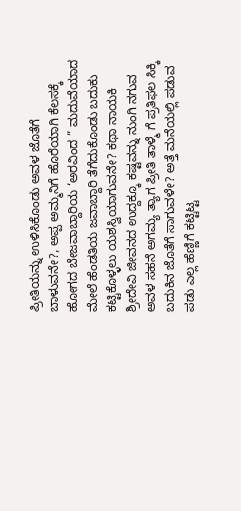ಪ್ರೀತಿಯನ್ನು ಉಳಿಸಿಕೊಂಡು ಅವಳ ಜೊತೆಗೆ ಬಾಳುವನೇ?, ಅಪ್ಪ ಅಮ್ಮನಿಗೆ ಹೊರೆಯಾಗಿ ಕೆಲಸಕ್ಕೆ ಹೋಗದ ಬೇಜವಾಬ್ದಾರಿಯ ‘ಅರವಿಂದ ” ಮದುವೆಯಾದ ಮೇಲೆ ಹೆಂಡತಿಯ ಜವಾಬ್ದಾರಿ ತೆಗೆದುಕೊಂಡು ಬದುಕು ಕಟ್ಟಿಕೊಳ್ಳಲು ಯಶಸ್ವಿಯಾಗುವನೇ? ಕಥಾ ನಾಯಕಿ ಶ್ರೀದೇವಿ ಜೀವನದ ಉದ್ದಕ್ಕೂ ಕಷ್ಟವನ್ನು ನುಂಗಿ ನಗುವ ಅವಳ ಸಹನೆ ಅಗಮ್ಯ ತ್ಯಾಗ ಪ್ರೀತಿ ತಾಳ್ಮೆ ಗೆ ಪ್ರತಿಫಲ ಸಿಕ್ಕಿ ಬದುಕಿನ ಜೊತೆಗೆ ಸಾಗುವಳೇ? ಅತ್ತೆ ಮನೆಯಲ್ಲಿ ಪಡುವ ಪಡು ಎಲ್ಲ ಹೆಣ್ಣಿಗೆ ಕಟ್ಟಿಟ್ಟ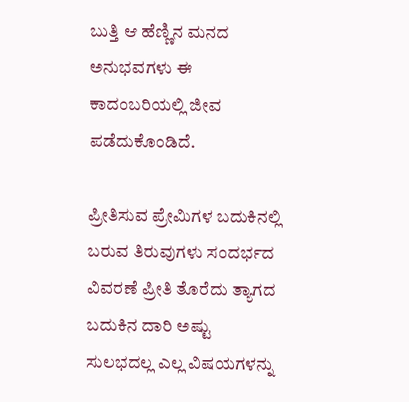ಬುತ್ತಿ ಆ ಹೆಣ್ಣಿನ ಮನದ ಅನುಭವಗಳು ಈ ಕಾದಂಬರಿಯಲ್ಲಿ ಜೀವ ಪಡೆದುಕೊಂಡಿದೆ.

ಪ್ರೀತಿಸುವ ಪ್ರೇಮಿಗಳ ಬದುಕಿನಲ್ಲಿ ಬರುವ ತಿರುವುಗಳು ಸಂದರ್ಭದ ವಿವರಣೆ ಪ್ರೀತಿ ತೊರೆದು ತ್ಯಾಗದ ಬದುಕಿನ ದಾರಿ ಅಷ್ಟು ಸುಲಭದಲ್ಲ ಎಲ್ಲ ವಿಷಯಗಳನ್ನು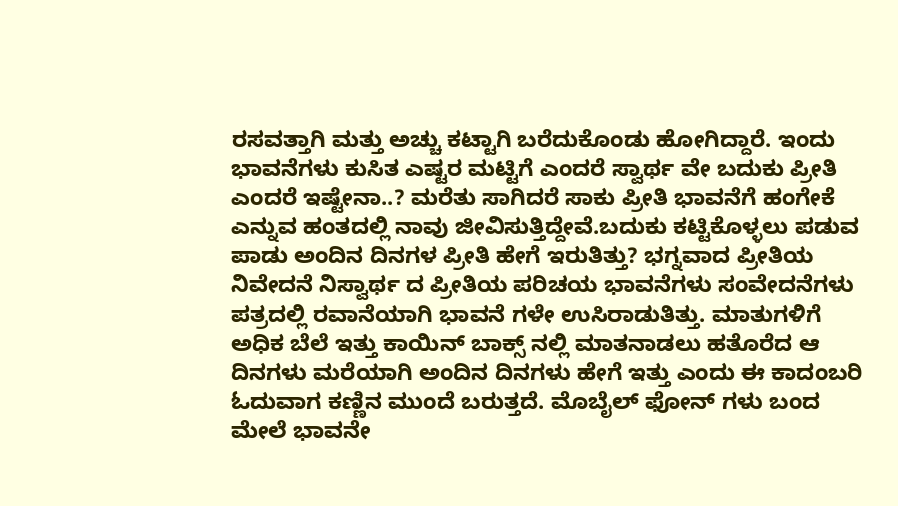ರಸವತ್ತಾಗಿ ಮತ್ತು ಅಚ್ಚು ಕಟ್ಟಾಗಿ ಬರೆದುಕೊಂಡು ಹೋಗಿದ್ದಾರೆ. ಇಂದು ಭಾವನೆಗಳು ಕುಸಿತ ಎಷ್ಟರ ಮಟ್ಟಿಗೆ ಎಂದರೆ ಸ್ವಾರ್ಥ ವೇ ಬದುಕು ಪ್ರೀತಿ ಎಂದರೆ ಇಷ್ಟೇನಾ..? ಮರೆತು ಸಾಗಿದರೆ ಸಾಕು ಪ್ರೀತಿ ಭಾವನೆಗೆ ಹಂಗೇಕೆ ಎನ್ನುವ ಹಂತದಲ್ಲಿ ನಾವು ಜೀವಿಸುತ್ತಿದ್ದೇವೆ.ಬದುಕು ಕಟ್ಟಿಕೊಳ್ಳಲು ಪಡುವ ಪಾಡು ಅಂದಿನ ದಿನಗಳ ಪ್ರೀತಿ ಹೇಗೆ ಇರುತಿತ್ತು? ಭಗ್ನವಾದ ಪ್ರೀತಿಯ ನಿವೇದನೆ ನಿಸ್ವಾರ್ಥ ದ ಪ್ರೀತಿಯ ಪರಿಚಯ ಭಾವನೆಗಳು ಸಂವೇದನೆಗಳು ಪತ್ರದಲ್ಲಿ ರವಾನೆಯಾಗಿ ಭಾವನೆ ಗಳೇ ಉಸಿರಾಡುತಿತ್ತು. ಮಾತುಗಳಿಗೆ ಅಧಿಕ ಬೆಲೆ ಇತ್ತು ಕಾಯಿನ್ ಬಾಕ್ಸ್ ನಲ್ಲಿ ಮಾತನಾಡಲು ಹತೊರೆದ ಆ ದಿನಗಳು ಮರೆಯಾಗಿ ಅಂದಿನ ದಿನಗಳು ಹೇಗೆ ಇತ್ತು ಎಂದು ಈ ಕಾದಂಬರಿ ಓದುವಾಗ ಕಣ್ಣಿನ ಮುಂದೆ ಬರುತ್ತದೆ. ಮೊಬೈಲ್ ಫೋನ್ ಗಳು ಬಂದ ಮೇಲೆ ಭಾವನೇ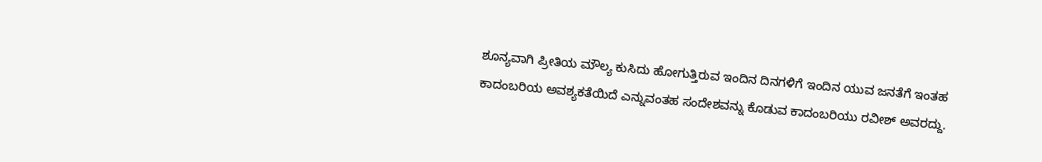ಶೂನ್ಯವಾಗಿ ಪ್ರೀತಿಯ ಮೌಲ್ಯ ಕುಸಿದು ಹೋಗುತ್ತಿರುವ ಇಂದಿನ ದಿನಗಳಿಗೆ ಇಂದಿನ ಯುವ ಜನತೆಗೆ ಇಂತಹ ಕಾದಂಬರಿಯ ಅವಶ್ಯಕತೆಯಿದೆ ಎನ್ನುವಂತಹ ಸಂದೇಶವನ್ನು ಕೊಡುವ ಕಾದಂಬರಿಯು ರವೀಶ್ ಅವರದ್ದು.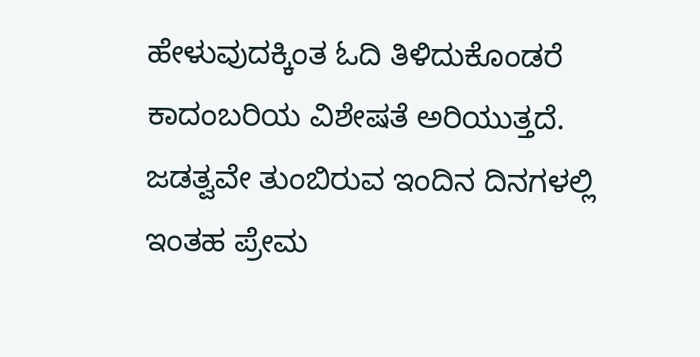ಹೇಳುವುದಕ್ಕಿಂತ ಓದಿ ತಿಳಿದುಕೊಂಡರೆ ಕಾದಂಬರಿಯ ವಿಶೇಷತೆ ಅರಿಯುತ್ತದೆ. ಜಡತ್ವವೇ ತುಂಬಿರುವ ಇಂದಿನ ದಿನಗಳಲ್ಲಿ ಇಂತಹ ಪ್ರೇಮ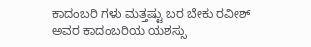ಕಾದಂಬರಿ ಗಳು ಮತ್ತಷ್ಟು ಬರ ಬೇಕು ರವೀಶ್ ಅವರ ಕಾದಂಬರಿಯ ಯಶಸ್ಸು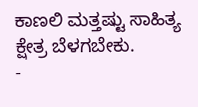ಕಾಣಲಿ ಮತ್ತಷ್ಟು ಸಾಹಿತ್ಯ ಕ್ಷೇತ್ರ ಬೆಳಗಬೇಕು.
-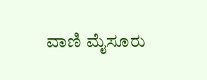ವಾಣಿ ಮೈಸೂರು